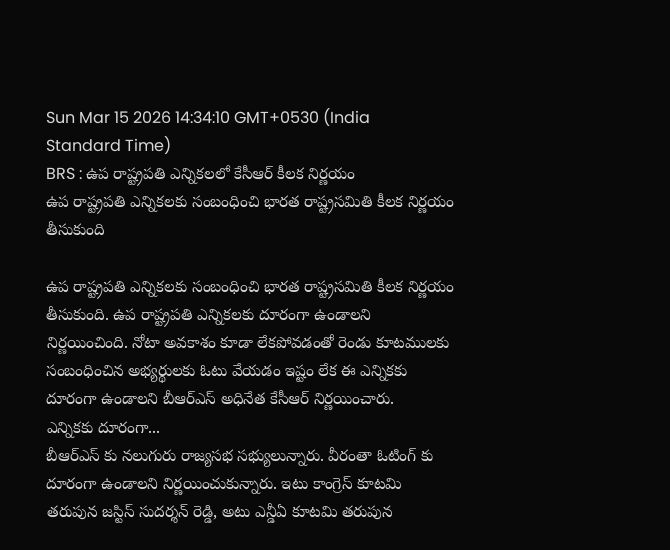Sun Mar 15 2026 14:34:10 GMT+0530 (India Standard Time)
BRS : ఉప రాష్ట్రపతి ఎన్నికలలో కేసీఆర్ కీలక నిర్ణయం
ఉప రాష్ట్రపతి ఎన్నికలకు సంబంధించి భారత రాష్ట్రసమితి కీలక నిర్ణయం తీసుకుంది

ఉప రాష్ట్రపతి ఎన్నికలకు సంబంధించి భారత రాష్ట్రసమితి కీలక నిర్ణయం తీసుకుంది. ఉప రాష్ట్రపతి ఎన్నికలకు దూరంగా ఉండాలని నిర్ణయించింది. నోటా అవకాశం కూడా లేకపోవడంతో రెండు కూటములకు సంబంధించిన అభ్యర్థులకు ఓటు వేయడం ఇష్టం లేక ఈ ఎన్నికకు దూరంగా ఉండాలని బీఆర్ఎస్ అధినేత కేసీఆర్ నిర్ణయించారు.
ఎన్నికకు దూరంగా...
బీఆర్ఎస్ కు నలుగురు రాజ్యసభ సభ్యులున్నారు. వీరంతా ఓటింగ్ కు దూరంగా ఉండాలని నిర్ణయించుకున్నారు. ఇటు కాంగ్రెస్ కూటమి తరుపున జస్టిస్ సుదర్శన్ రెడ్డి, అటు ఎన్డీఏ కూటమి తరుపున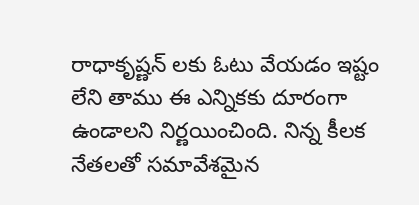రాధాకృష్ణన్ లకు ఓటు వేయడం ఇష్టం లేని తాము ఈ ఎన్నికకు దూరంగా ఉండాలని నిర్ణయించింది. నిన్న కీలక నేతలతో సమావేశమైన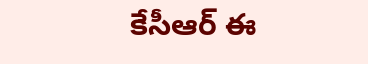కేసీఆర్ ఈ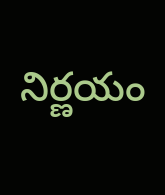నిర్ణయం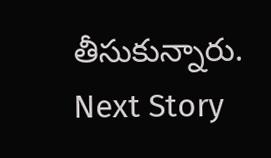తీసుకున్నారు.
Next Story